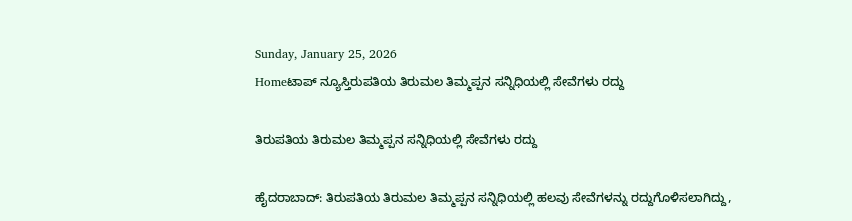Sunday, January 25, 2026
Homeಟಾಪ್ ನ್ಯೂಸ್ತಿರುಪತಿಯ ತಿರುಮಲ ತಿಮ್ಮಪ್ಪನ ಸನ್ನಿಧಿಯಲ್ಲಿ ಸೇವೆಗಳು ರದ್ದು

ತಿರುಪತಿಯ ತಿರುಮಲ ತಿಮ್ಮಪ್ಪನ ಸನ್ನಿಧಿಯಲ್ಲಿ ಸೇವೆಗಳು ರದ್ದು

ಹೈದರಾಬಾದ್: ತಿರುಪತಿಯ ತಿರುಮಲ ತಿಮ್ಮಪ್ಪನ ಸನ್ನಿಧಿಯಲ್ಲಿ ಹಲವು ಸೇವೆಗಳನ್ನು ರದ್ದುಗೊಳಿಸಲಾಗಿದ್ದು,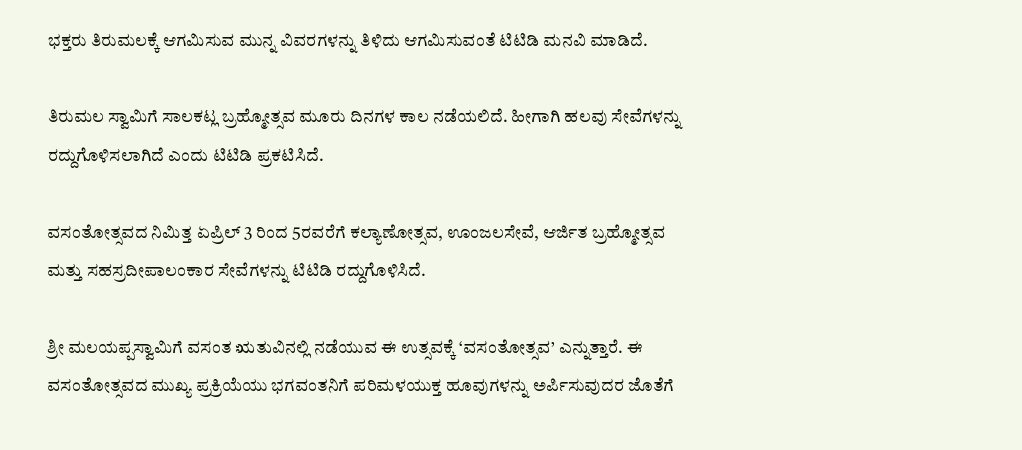ಭಕ್ತರು ತಿರುಮಲಕ್ಕೆ ಆಗಮಿಸುವ ಮುನ್ನ ವಿವರಗಳನ್ನು ತಿಳಿದು ಆಗಮಿಸುವಂತೆ ಟಿಟಿಡಿ ಮನವಿ ಮಾಡಿದೆ.

ತಿರುಮಲ ಸ್ವಾಮಿಗೆ ಸಾಲಕಟ್ಲ ಬ್ರಹ್ಮೋತ್ಸವ ಮೂರು ದಿನಗಳ ಕಾಲ ನಡೆಯಲಿದೆ. ಹೀಗಾಗಿ ಹಲವು ಸೇವೆಗಳನ್ನು ರದ್ದುಗೊಳಿಸಲಾಗಿದೆ ಎಂದು ಟಿಟಿಡಿ ಪ್ರಕಟಿಸಿದೆ.

ವಸಂತೋತ್ಸವದ ನಿಮಿತ್ತ ಏಪ್ರಿಲ್ 3 ರಿಂದ 5ರವರೆಗೆ ಕಲ್ಯಾಣೋತ್ಸವ, ಊಂಜಲಸೇವೆ, ಆರ್ಜಿತ ಬ್ರಹ್ಮೋತ್ಸವ ಮತ್ತು ಸಹಸ್ರದೀಪಾಲಂಕಾರ ಸೇವೆಗಳನ್ನು ಟಿಟಿಡಿ ರದ್ದುಗೊಳಿಸಿದೆ.

ಶ್ರೀ ಮಲಯಪ್ಪಸ್ವಾಮಿಗೆ ವಸಂತ ಋತುವಿನಲ್ಲಿ ನಡೆಯುವ ಈ ಉತ್ಸವಕ್ಕೆ ‘ವಸಂತೋತ್ಸವ’ ಎನ್ನುತ್ತಾರೆ. ಈ ವಸಂತೋತ್ಸವದ ಮುಖ್ಯ ಪ್ರಕ್ರಿಯೆಯು ಭಗವಂತನಿಗೆ ಪರಿಮಳಯುಕ್ತ ಹೂವುಗಳನ್ನು ಅರ್ಪಿಸುವುದರ ಜೊತೆಗೆ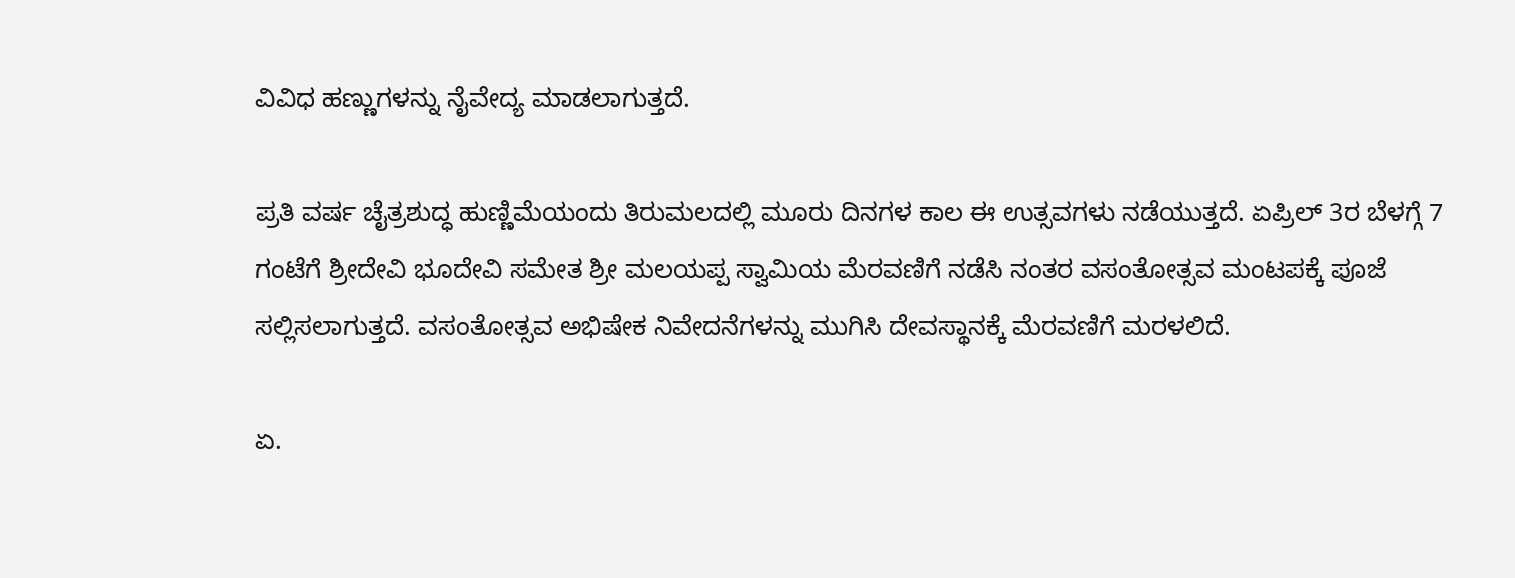ವಿವಿಧ ಹಣ್ಣುಗಳನ್ನು ನೈವೇದ್ಯ ಮಾಡಲಾಗುತ್ತದೆ.

ಪ್ರತಿ ವರ್ಷ ಚೈತ್ರಶುದ್ಧ ಹುಣ್ಣಿಮೆಯಂದು ತಿರುಮಲದಲ್ಲಿ ಮೂರು ದಿನಗಳ ಕಾಲ ಈ ಉತ್ಸವಗಳು ನಡೆಯುತ್ತದೆ. ಏಪ್ರಿಲ್ 3ರ ಬೆಳಗ್ಗೆ 7 ಗಂಟೆಗೆ ಶ್ರೀದೇವಿ ಭೂದೇವಿ ಸಮೇತ ಶ್ರೀ ಮಲಯಪ್ಪ ಸ್ವಾಮಿಯ ಮೆರವಣಿಗೆ ನಡೆಸಿ ನಂತರ ವಸಂತೋತ್ಸವ ಮಂಟಪಕ್ಕೆ ಪೂಜೆ ಸಲ್ಲಿಸಲಾಗುತ್ತದೆ. ವಸಂತೋತ್ಸವ ಅಭಿಷೇಕ ನಿವೇದನೆಗಳನ್ನು ಮುಗಿಸಿ ದೇವಸ್ಥಾನಕ್ಕೆ ಮೆರವಣಿಗೆ ಮರಳಲಿದೆ.

ಏ.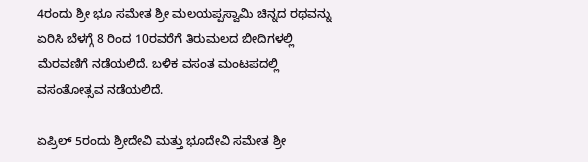4ರಂದು ಶ್ರೀ ಭೂ ಸಮೇತ ಶ್ರೀ ಮಲಯಪ್ಪಸ್ವಾಮಿ ಚಿನ್ನದ ರಥವನ್ನು ಏರಿಸಿ ಬೆಳಗ್ಗೆ 8 ರಿಂದ 10ರವರೆಗೆ ತಿರುಮಲದ ಬೀದಿಗಳಲ್ಲಿ ಮೆರವಣಿಗೆ ನಡೆಯಲಿದೆ. ಬಳಿಕ ವಸಂತ ಮಂಟಪದಲ್ಲಿ ವಸಂತೋತ್ಸವ ನಡೆಯಲಿದೆ.

ಏಪ್ರಿಲ್ 5ರಂದು ಶ್ರೀದೇವಿ ಮತ್ತು ಭೂದೇವಿ ಸಮೇತ ಶ್ರೀ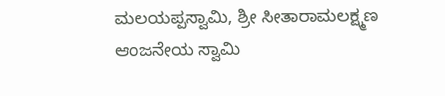ಮಲಯಪ್ಪಸ್ವಾಮಿ, ಶ್ರೀ ಸೀತಾರಾಮಲಕ್ಷ್ಮಣ ಆಂಜನೇಯ ಸ್ವಾಮಿ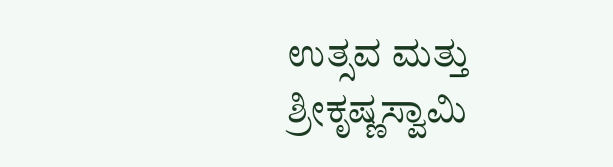ಉತ್ಸವ ಮತ್ತು ಶ್ರೀಕೃಷ್ಣಸ್ವಾಮಿ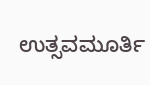ಉತ್ಸವಮೂರ್ತಿ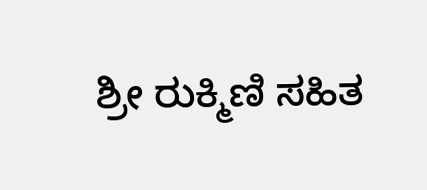ಶ್ರೀ ರುಕ್ಮಿಣಿ ಸಹಿತ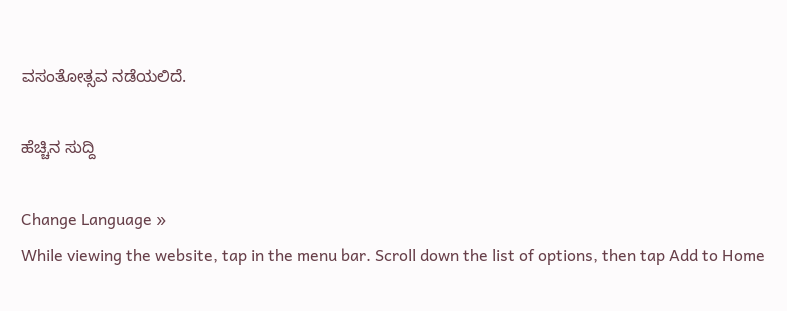ವಸಂತೋತ್ಸವ ನಡೆಯಲಿದೆ.

ಹೆಚ್ಚಿನ ಸುದ್ದಿ

Change Language »
While viewing the website, tap in the menu bar. Scroll down the list of options, then tap Add to Home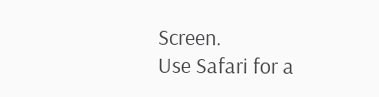Screen.
Use Safari for a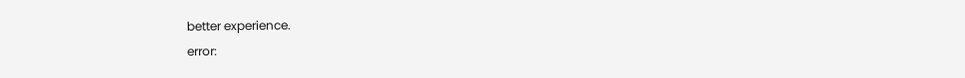better experience.
error: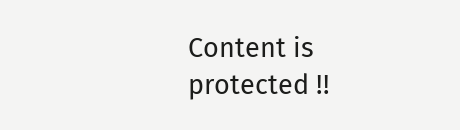Content is protected !!